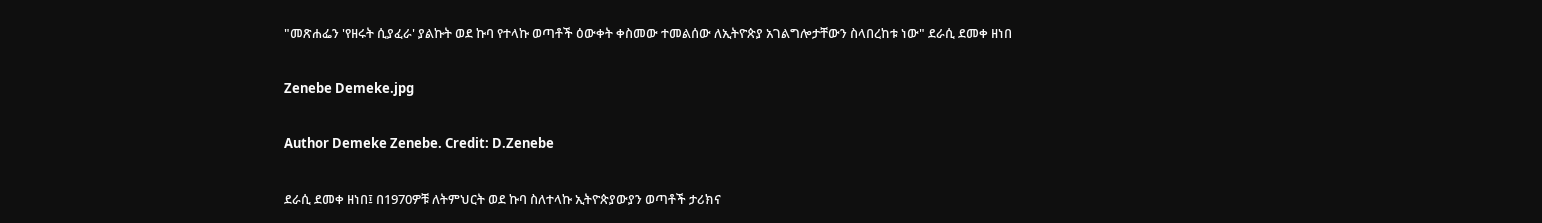"መጽሐፌን 'የዘሩት ሲያፈራ' ያልኩት ወደ ኩባ የተላኩ ወጣቶች ዕውቀት ቀስመው ተመልሰው ለኢትዮጵያ አገልግሎታቸውን ስላበረከቱ ነው" ደራሲ ደመቀ ዘነበ

Zenebe Demeke.jpg

Author Demeke Zenebe. Credit: D.Zenebe

ደራሲ ደመቀ ዘነበ፤ በ1970ዎቹ ለትምህርት ወደ ኩባ ስለተላኩ ኢትዮጵያውያን ወጣቶች ታሪክና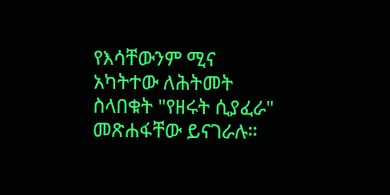የእሳቸውንም ሚና አካትተው ለሕትመት ስላበቁት "የዘሩት ሲያፈራ" መጽሐፋቸው ይናገራሉ።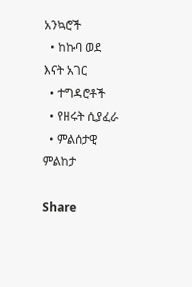አንኳሮች
  • ከኩባ ወደ እናት አገር
  • ተግዳሮቶች
  • የዘሩት ሲያፈራ
  • ምልሰታዊ ምልከታ

Share